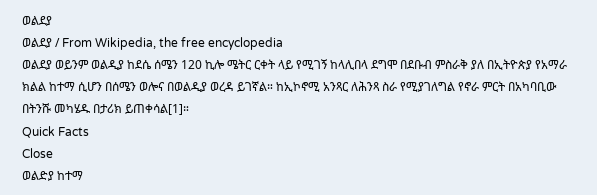ወልደያ
ወልደያ / From Wikipedia, the free encyclopedia
ወልደያ ወይንም ወልዲያ ከደሴ ሰሜን 120 ኪሎ ሜትር ርቀት ላይ የሚገኝ ከላሊበላ ደግሞ በደቡብ ምስራቅ ያለ በኢትዮጵያ የአማራ ክልል ከተማ ሲሆን በሰሜን ወሎና በወልዲያ ወረዳ ይገኛል። ከኢኮኖሚ አንጻር ለሕንጻ ስራ የሚያገለግል የኖራ ምርት በአካባቢው በትንሹ መካሄዱ በታሪክ ይጠቀሳል[1]።
Quick Facts
Close
ወልድያ ከተማ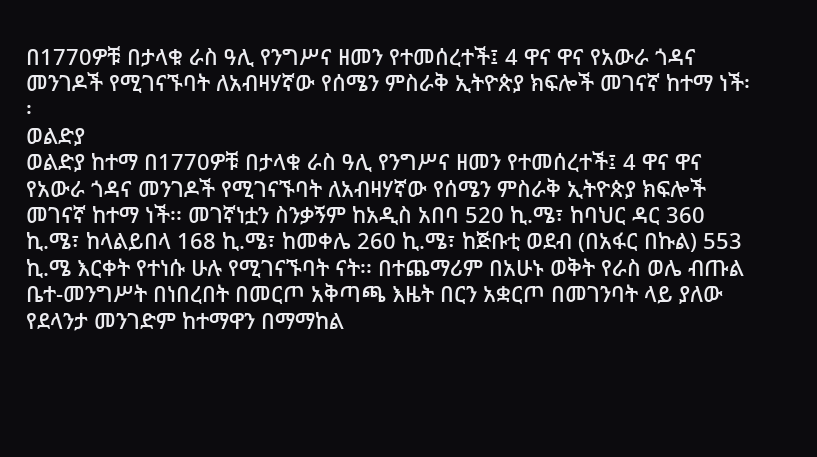በ1770ዎቹ በታላቁ ራስ ዓሊ የንግሥና ዘመን የተመሰረተች፤ 4 ዋና ዋና የአውራ ጎዳና መንገዶች የሚገናኙባት ለአብዛሃኛው የሰሜን ምስራቅ ኢትዮጵያ ክፍሎች መገናኛ ከተማ ነች፡፡
ወልድያ
ወልድያ ከተማ በ1770ዎቹ በታላቁ ራስ ዓሊ የንግሥና ዘመን የተመሰረተች፤ 4 ዋና ዋና የአውራ ጎዳና መንገዶች የሚገናኙባት ለአብዛሃኛው የሰሜን ምስራቅ ኢትዮጵያ ክፍሎች መገናኛ ከተማ ነች፡፡ መገኛነቷን ስንቃኝም ከአዲስ አበባ 520 ኪ.ሜ፣ ከባህር ዳር 360 ኪ.ሜ፣ ከላልይበላ 168 ኪ.ሜ፣ ከመቀሌ 260 ኪ.ሜ፣ ከጅቡቲ ወደብ (በአፋር በኩል) 553 ኪ.ሜ እርቀት የተነሱ ሁሉ የሚገናኙባት ናት፡፡ በተጨማሪም በአሁኑ ወቅት የራስ ወሌ ብጡል ቤተ-መንግሥት በነበረበት በመርጦ አቅጣጫ እዜት በርን አቋርጦ በመገንባት ላይ ያለው የደላንታ መንገድም ከተማዋን በማማከል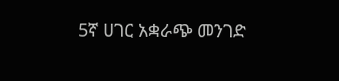5ኛ ሀገር አቋራጭ መንገድ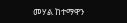መሃል ከተማዋን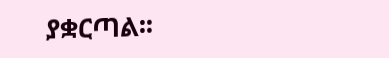ያቋርጣል፡፡